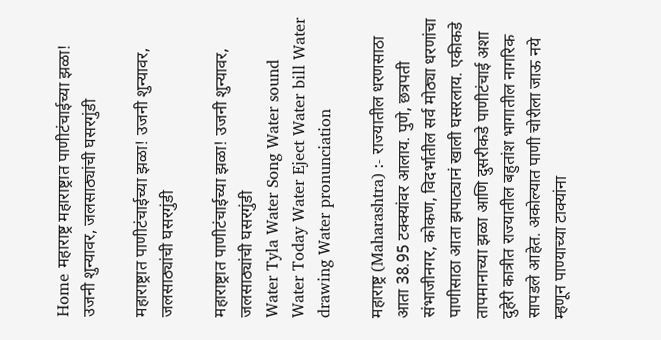Home महाराष्ट्र महाराष्ट्रात पाणीटंचाईच्या झळा! उजनी शुन्यावर, जलसाठ्यांची घसरगुंडी

महाराष्ट्रात पाणीटंचाईच्या झळा! उजनी शुन्यावर, जलसाठ्यांची घसरगुंडी

महाराष्ट्रात पाणीटंचाईच्या झळा! उजनी शुन्यावर, जलसाठ्यांची घसरगुंडी
Water Tyla Water Song Water sound Water Today Water Eject Water bill Water drawing Water pronunciation

महाराष्ट्र (Maharashtra) :- राज्यातील धरणसाठा आता 38.95 टक्क्यांवर आलाय. पुणे, छत्रपती संभाजीनगर, कोकण, विदर्भातील सर्व मोठ्या धरणांचा पाणीसाठा आता झपाट्यानं खाली घसरलाय. एकीकडे तापमानाच्या झळा आणि दुसरीकडे पाणीटंचाई अशा दुहेरी कात्रीत राज्यातील बहुतांश भागातील नागरिक सापडले आहेत. अकोल्यात पाणी चोरीला जाऊ नये म्हणून पाण्याच्या टाक्यांना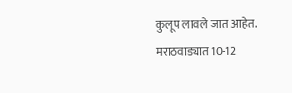कुलूप लावले जात आहेत. मराठवाड्यात 10-12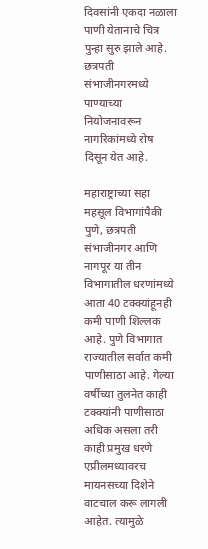दिवसांनी एकदा नळाला पाणी येतानाचे चित्र पुन्हा सुरु झाले आहे. छत्रपती संभाजीनगरमध्ये पाण्याच्या नियोजनावरून नागरिकांमध्ये रोष दिसून येत आहे.

महाराष्ट्राच्या सहा महसूल विभागांपैकी पुणे, छत्रपती संभाजीनगर आणि नागपूर या तीन विभागातील धरणांमध्ये आता 40 टक्क्यांहूनही कमी पाणी शिल्लक आहे. पुणे विभागात राज्यातील सर्वात कमी पाणीसाठा आहे. गेल्या वर्षीच्या तुलनेत काही टक्क्यांनी पाणीसाठा अधिक असला तरी काही प्रमुख धरणे एप्रीलमध्यावरच मायनसच्या दिशेने वाटचाल करू लागली आहेत. त्यामुळे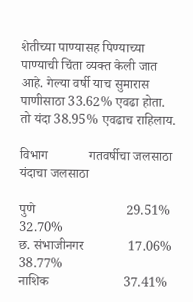शेतीच्या पाण्यासह पिण्याच्या पाण्याची चिंता व्यक्त केली जात आहे. गेल्या वर्षी याच सुमारास पाणीसाठा 33.62% एवढा होता. तो यंदा 38.95% एवढाच राहिलाय.

विभाग            गतवर्षीचा जलसाठा  यंदाचा जलसाठा

पुणे                           29.51%         32.70%
छ. संभाजीनगर             17.06%          38.77%
नाशिक                      37.41%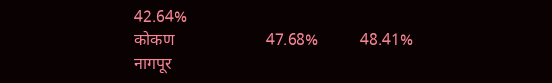42.64%
कोकण                      47.68%          48.41%
नागपूर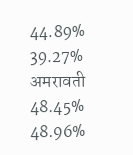44.89%          39.27%
अमरावती                   48.45%          48.96%